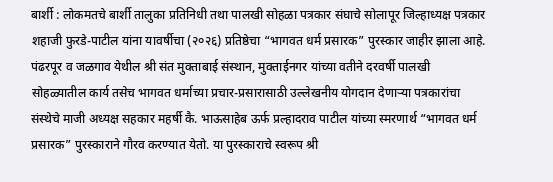बार्शी : लोकमतचे बार्शी तालुका प्रतिनिधी तथा पालखी सोहळा पत्रकार संघाचे सोलापूर जिल्हाध्यक्ष पत्रकार शहाजी फुरडे-पाटील यांना यावर्षीचा (२०२६) प्रतिष्ठेचा “भागवत धर्म प्रसारक” पुरस्कार जाहीर झाला आहे.
पंढरपूर व जळगाव येथील श्री संत मुक्ताबाई संस्थान, मुक्ताईनगर यांच्या वतीने दरवर्षी पालखी सोहळ्यातील कार्य तसेच भागवत धर्माच्या प्रचार-प्रसारासाठी उल्लेखनीय योगदान देणाऱ्या पत्रकारांचा संस्थेचे माजी अध्यक्ष सहकार महर्षी कै. भाऊसाहेब ऊर्फ प्रल्हादराव पाटील यांच्या स्मरणार्थ “भागवत धर्म प्रसारक” पुरस्काराने गौरव करण्यात येतो. या पुरस्काराचे स्वरूप श्री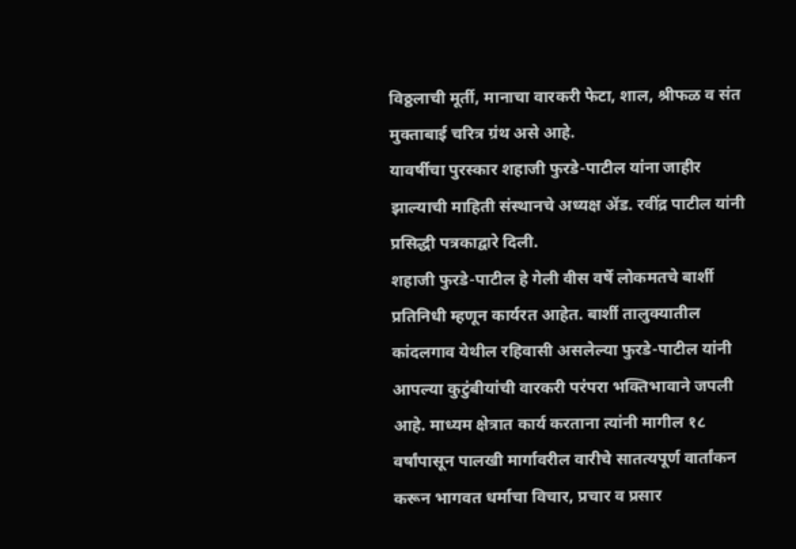विठ्ठलाची मूर्ती, मानाचा वारकरी फेटा, शाल, श्रीफळ व संत मुक्ताबाई चरित्र ग्रंथ असे आहे.
यावर्षीचा पुरस्कार शहाजी फुरडे-पाटील यांना जाहीर झाल्याची माहिती संस्थानचे अध्यक्ष ॲड. रवींद्र पाटील यांनी प्रसिद्धी पत्रकाद्वारे दिली.
शहाजी फुरडे-पाटील हे गेली वीस वर्षे लोकमतचे बार्शी प्रतिनिधी म्हणून कार्यरत आहेत. बार्शी तालुक्यातील कांदलगाव येथील रहिवासी असलेल्या फुरडे-पाटील यांनी आपल्या कुटुंबीयांची वारकरी परंपरा भक्तिभावाने जपली आहे. माध्यम क्षेत्रात कार्य करताना त्यांनी मागील १८ वर्षांपासून पालखी मार्गावरील वारीचे सातत्यपूर्ण वार्तांकन करून भागवत धर्माचा विचार, प्रचार व प्रसार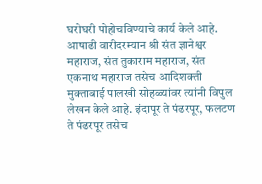घरोघरी पोहोचविण्याचे कार्य केले आहे.
आषाढी वारीदरम्यान श्री संत ज्ञानेश्वर महाराज, संत तुकाराम महाराज, संत एकनाथ महाराज तसेच आदिशक्ती मुक्ताबाई पालखी सोहळ्यांवर त्यांनी विपुल लेखन केले आहे. इंदापूर ते पंढरपूर, फलटण ते पंढरपूर तसेच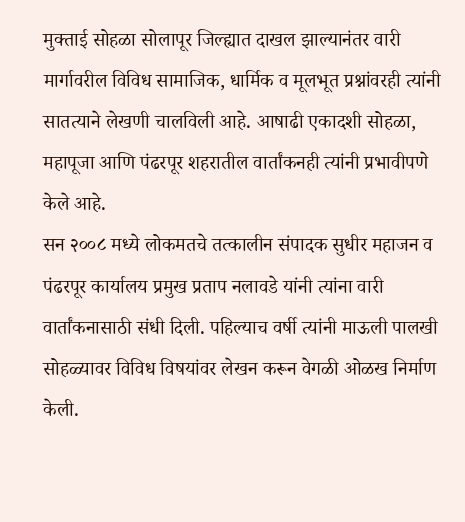मुक्ताई सोहळा सोलापूर जिल्ह्यात दाखल झाल्यानंतर वारी मार्गावरील विविध सामाजिक, धार्मिक व मूलभूत प्रश्नांवरही त्यांनी सातत्याने लेखणी चालविली आहे. आषाढी एकादशी सोहळा, महापूजा आणि पंढरपूर शहरातील वार्तांकनही त्यांनी प्रभावीपणे केले आहे.
सन २००८ मध्ये लोकमतचे तत्कालीन संपादक सुधीर महाजन व पंढरपूर कार्यालय प्रमुख प्रताप नलावडे यांनी त्यांना वारी वार्तांकनासाठी संधी दिली. पहिल्याच वर्षी त्यांनी माऊली पालखी सोहळ्यावर विविध विषयांवर लेखन करून वेगळी ओळख निर्माण केली.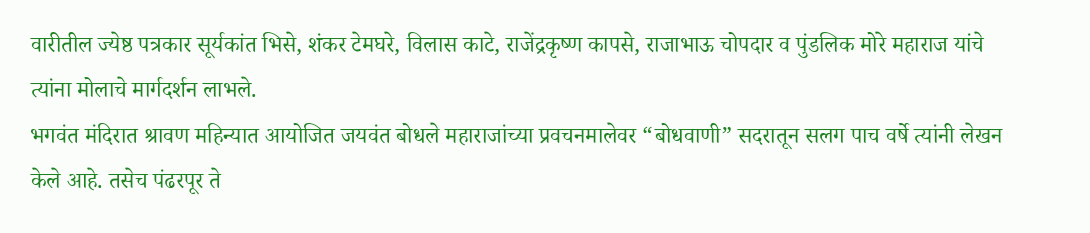वारीतील ज्येष्ठ पत्रकार सूर्यकांत भिसे, शंकर टेमघरे, विलास काटे, राजेंद्रकृष्ण कापसे, राजाभाऊ चोपदार व पुंडलिक मोरे महाराज यांचे त्यांना मोलाचे मार्गदर्शन लाभले.
भगवंत मंदिरात श्रावण महिन्यात आयोजित जयवंत बोधले महाराजांच्या प्रवचनमालेवर “बोधवाणी” सदरातून सलग पाच वर्षे त्यांनी लेखन केले आहे. तसेच पंढरपूर ते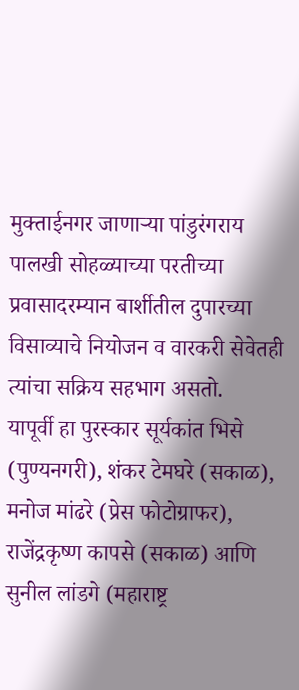मुक्ताईनगर जाणाऱ्या पांडुरंगराय पालखी सोहळ्याच्या परतीच्या प्रवासादरम्यान बार्शीतील दुपारच्या विसाव्याचे नियोजन व वारकरी सेवेतही त्यांचा सक्रिय सहभाग असतो.
यापूर्वी हा पुरस्कार सूर्यकांत भिसे (पुण्यनगरी), शंकर टेमघरे (सकाळ), मनोज मांढरे (प्रेस फोटोग्राफर), राजेंद्रकृष्ण कापसे (सकाळ) आणि सुनील लांडगे (महाराष्ट्र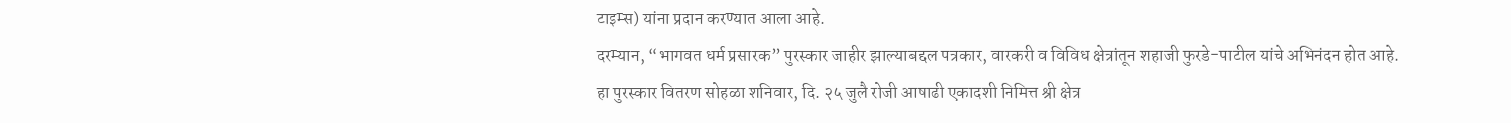टाइम्स) यांना प्रदान करण्यात आला आहे.
दरम्यान, “भागवत धर्म प्रसारक” पुरस्कार जाहीर झाल्याबद्दल पत्रकार, वारकरी व विविध क्षेत्रांतून शहाजी फुरडे-पाटील यांचे अभिनंदन होत आहे.
हा पुरस्कार वितरण सोहळा शनिवार, दि. २५ जुलै रोजी आषाढी एकादशी निमित्त श्री क्षेत्र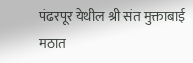पंढरपूर येथील श्री संत मुक्ताबाई मठात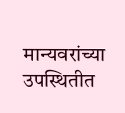मान्यवरांच्या उपस्थितीत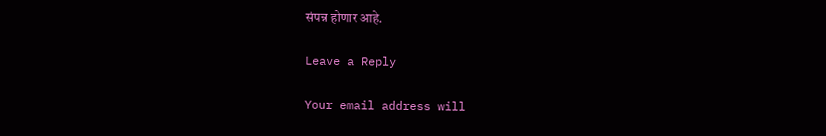संपन्न होणार आहे.

Leave a Reply

Your email address will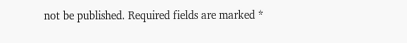not be published. Required fields are marked *